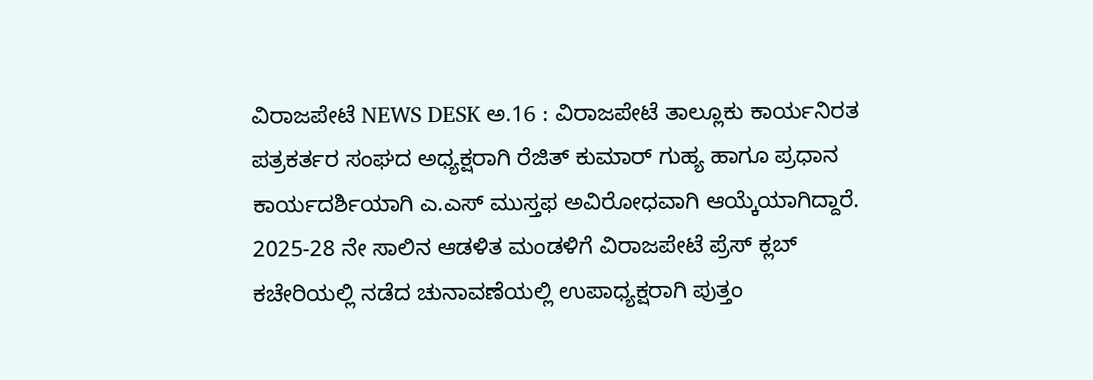ವಿರಾಜಪೇಟೆ NEWS DESK ಅ.16 : ವಿರಾಜಪೇಟೆ ತಾಲ್ಲೂಕು ಕಾರ್ಯನಿರತ ಪತ್ರಕರ್ತರ ಸಂಘದ ಅಧ್ಯಕ್ಷರಾಗಿ ರೆಜಿತ್ ಕುಮಾರ್ ಗುಹ್ಯ ಹಾಗೂ ಪ್ರಧಾನ ಕಾರ್ಯದರ್ಶಿಯಾಗಿ ಎ.ಎಸ್ ಮುಸ್ತಫ ಅವಿರೋಧವಾಗಿ ಆಯ್ಕೆಯಾಗಿದ್ದಾರೆ. 2025-28 ನೇ ಸಾಲಿನ ಆಡಳಿತ ಮಂಡಳಿಗೆ ವಿರಾಜಪೇಟೆ ಪ್ರೆಸ್ ಕ್ಲಬ್ ಕಚೇರಿಯಲ್ಲಿ ನಡೆದ ಚುನಾವಣೆಯಲ್ಲಿ ಉಪಾಧ್ಯಕ್ಷರಾಗಿ ಪುತ್ತಂ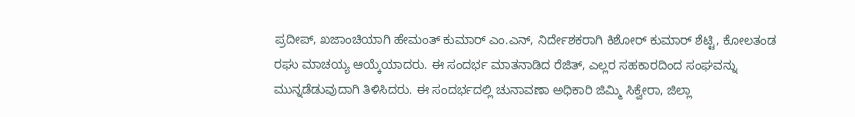ಪ್ರದೀಪ್, ಖಜಾಂಚಿಯಾಗಿ ಹೇಮಂತ್ ಕುಮಾರ್ ಎಂ.ಎನ್, ನಿರ್ದೇಶಕರಾಗಿ ಕಿಶೋರ್ ಕುಮಾರ್ ಶೆಟ್ಟಿ, ಕೋಲತಂಡ ರಘು ಮಾಚಯ್ಯ ಆಯ್ಕೆಯಾದರು. ಈ ಸಂದರ್ಭ ಮಾತನಾಡಿದ ರೆಜಿತ್, ಎಲ್ಲರ ಸಹಕಾರದಿಂದ ಸಂಘವನ್ನು ಮುನ್ನಡೆಡುವುದಾಗಿ ತಿಳಿಸಿದರು. ಈ ಸಂದರ್ಭದಲ್ಲಿ ಚುನಾವಣಾ ಅಧಿಕಾರಿ ಜಿಮ್ಮಿ ಸಿಕ್ವೇರಾ, ಜಿಲ್ಲಾ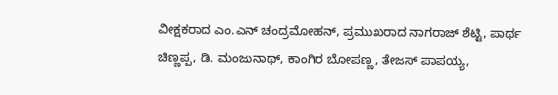ವೀಕ್ಷಕರಾದ ಎಂ.ಎನ್ ಚಂದ್ರಮೋಹನ್, ಪ್ರಮುಖರಾದ ನಾಗರಾಜ್ ಶೆಟ್ಟಿ, ಪಾರ್ಥ ಚಿಣ್ಣಪ್ಪ, ಡಿ. ಮಂಜುನಾಥ್, ಕಾಂಗಿರ ಬೋಪಣ್ಣ, ತೇಜಸ್ ಪಾಪಯ್ಯ,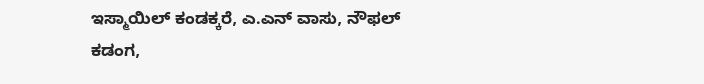ಇಸ್ಮಾಯಿಲ್ ಕಂಡಕ್ಕರೆ, ಎ.ಎನ್ ವಾಸು, ನೌಫಲ್ ಕಡಂಗ,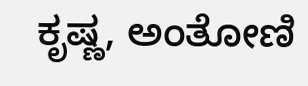ಕೃಷ್ಣ, ಅಂತೋಣಿ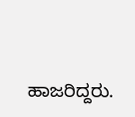ಹಾಜರಿದ್ದರು.